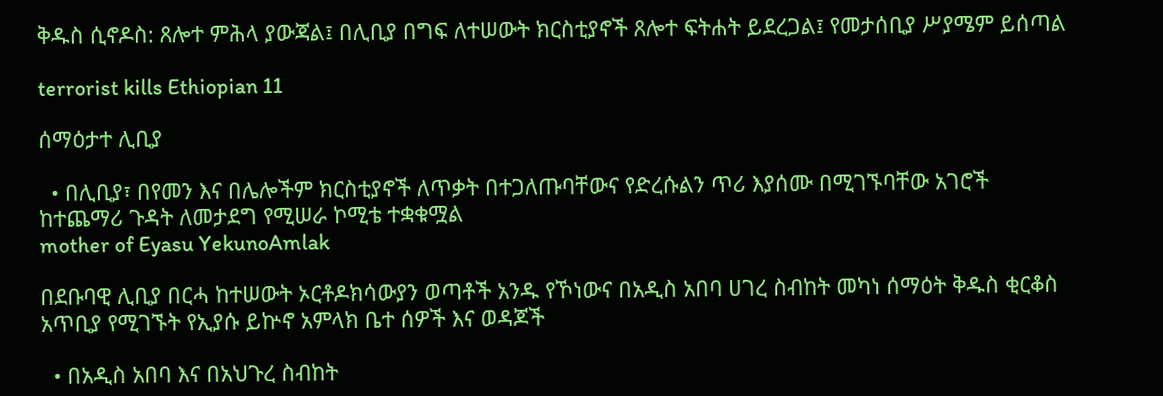ቅዱስ ሲኖዶስ: ጸሎተ ምሕላ ያውጃል፤ በሊቢያ በግፍ ለተሠውት ክርስቲያኖች ጸሎተ ፍትሐት ይደረጋል፤ የመታሰቢያ ሥያሜም ይሰጣል

terrorist kills Ethiopian 11

ሰማዕታተ ሊቢያ

  • በሊቢያ፣ በየመን እና በሌሎችም ክርስቲያኖች ለጥቃት በተጋለጡባቸውና የድረሱልን ጥሪ እያሰሙ በሚገኙባቸው አገሮች ከተጨማሪ ጉዳት ለመታደግ የሚሠራ ኮሚቴ ተቋቁሟል
mother of Eyasu YekunoAmlak

በደቡባዊ ሊቢያ በርሓ ከተሠውት ኦርቶዶክሳውያን ወጣቶች አንዱ የኾነውና በአዲስ አበባ ሀገረ ስብከት መካነ ሰማዕት ቅዱስ ቂርቆስ አጥቢያ የሚገኙት የኢያሱ ይኵኖ አምላክ ቤተ ሰዎች እና ወዳጆች

  • በአዲስ አበባ እና በአህጉረ ስብከት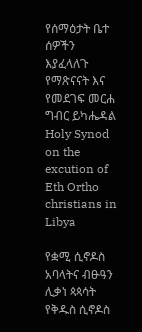የሰማዕታት ቤተ ሰዎችን እያፈላለጉ የማጽናናት እና የመደገፍ መርሐ ግብር ይካሔዳል
Holy Synod on the excution of Eth Ortho christians in Libya

የቋሚ ሲኖዶስ አባላትና ብፁዓን ሊቃነ ጳጳሳት የቅዱስ ሲኖዶስ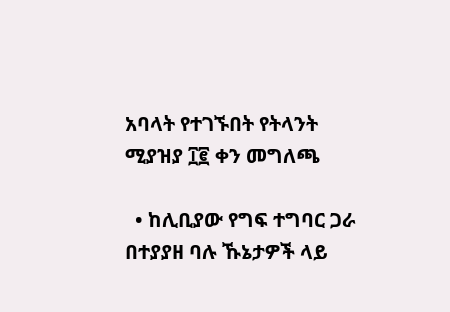አባላት የተገኙበት የትላንት ሚያዝያ ፲፪ ቀን መግለጫ

  • ከሊቢያው የግፍ ተግባር ጋራ በተያያዘ ባሉ ኹኔታዎች ላይ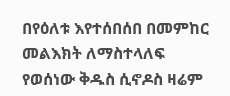በየዕለቱ እየተሰበሰበ በመምከር መልእክት ለማስተላለፍ የወሰነው ቅዱስ ሲኖዶስ ዛሬም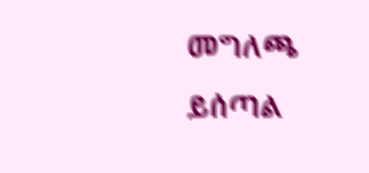መግለጫ ይሰጣል